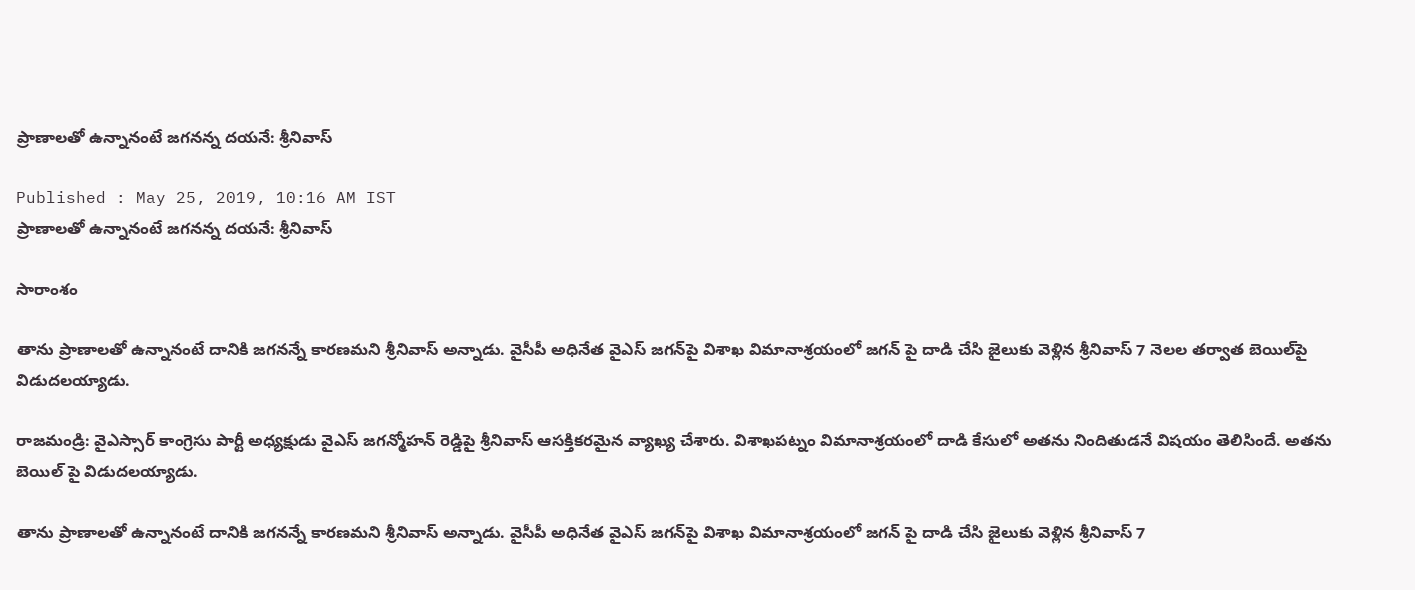ప్రాణాలతో ఉన్నానంటే జగనన్న దయనే: శ్రీనివాస్

Published : May 25, 2019, 10:16 AM IST
ప్రాణాలతో ఉన్నానంటే జగనన్న దయనే: శ్రీనివాస్

సారాంశం

తాను ప్రాణాలతో ఉన్నానంటే దానికి జగనన్నే కారణమని శ్రీనివాస్ అన్నాడు. వైసీపీ అధినేత వైఎస్ జగన్‌పై విశాఖ విమానాశ్రయంలో జగన్ పై దాడి చేసి జైలుకు వెళ్లిన శ్రీనివాస్ 7 నెలల తర్వాత బెయిల్‌పై విడుదలయ్యాడు.

రాజమండ్రి: వైఎస్సార్ కాంగ్రెసు పార్టీ అధ్యక్షుడు వైఎస్ జగన్మోహన్ రెడ్డిపై శ్రీనివాస్ ఆసక్తికరమైన వ్యాఖ్య చేశారు. విశాఖపట్నం విమానాశ్రయంలో దాడి కేసులో అతను నిందితుడనే విషయం తెలిసిందే. అతను బెయిల్ పై విడుదలయ్యాడు.

తాను ప్రాణాలతో ఉన్నానంటే దానికి జగనన్నే కారణమని శ్రీనివాస్ అన్నాడు. వైసీపీ అధినేత వైఎస్ జగన్‌పై విశాఖ విమానాశ్రయంలో జగన్ పై దాడి చేసి జైలుకు వెళ్లిన శ్రీనివాస్ 7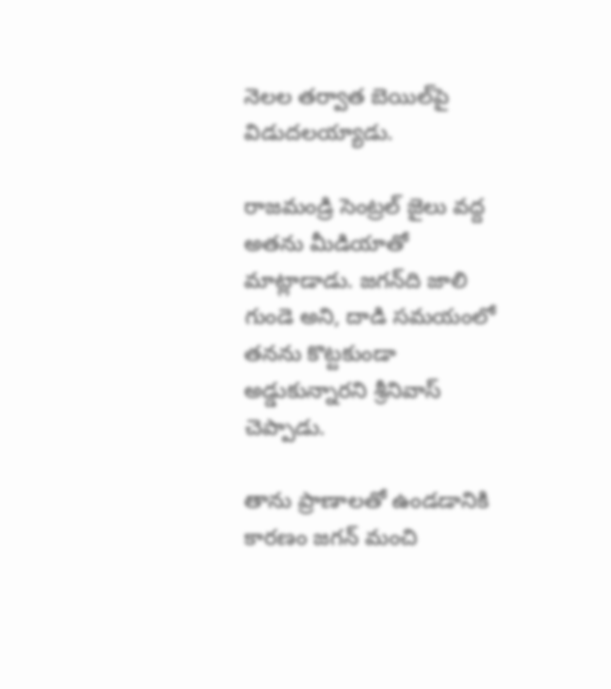నెలల తర్వాత బెయిల్‌పై విడుదలయ్యాడు.

రాజమండ్రి సెంట్రల్ జైలు వద్ద అతను మీడియాతో మాట్లాడాడు. జగన్‌ది జాలి గుండె అని, దాడి సమయంలో తనను కొట్టకుండా అడ్డుకున్నారని శ్రీనివాస్ చెప్పాడు.

తాను ప్రాణాలతో ఉండడానికి కారణం జగన్ మంచి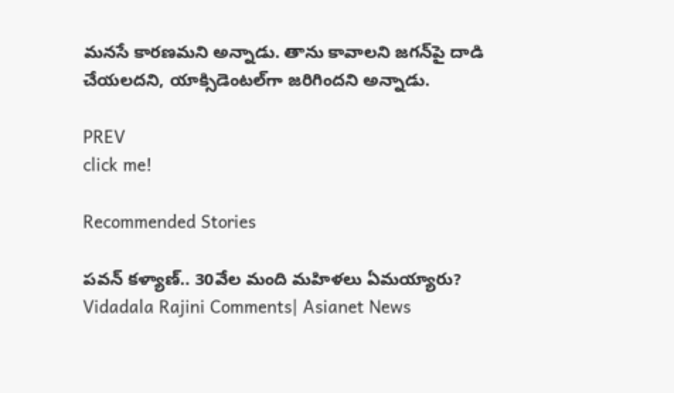మనసే కారణమని అన్నాడు. తాను కావాలని జగన్‌పై దాడి చేయలదని, యాక్సిడెంటల్‌గా జరిగిందని అన్నాడు.

PREV
click me!

Recommended Stories

పవన్‌ కళ్యాణ్‌.. 30వేల మంది మహిళలు ఏమయ్యారు? Vidadala Rajini Comments| Asianet News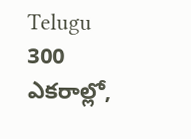Telugu
300 ఎక‌రాల్లో,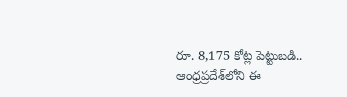రూ. 8,175 కోట్ల పెట్టుబ‌డి.. ఆంధ్ర‌ప్ర‌దేశ్‌లోని ఈ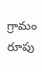గ్రామం రూపు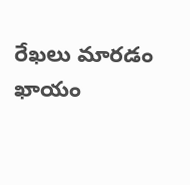రేఖ‌లు మార‌డం ఖాయం